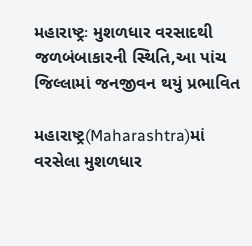મહારાષ્ટ્રઃ મુશળધાર વરસાદથી જળબંબાકારની સ્થિતિ,આ પાંચ જિલ્લામાં જનજીવન થયું પ્રભાવિત

મહારાષ્ટ્ર(Maharashtra)માં વરસેલા મુશળધાર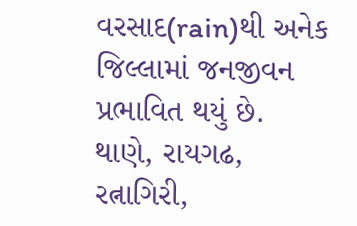વરસાદ(rain)થી અનેક જિલ્લામાં જનજીવન પ્રભાવિત થયું છે. થાણે, રાયગઢ, રત્નાગિરી,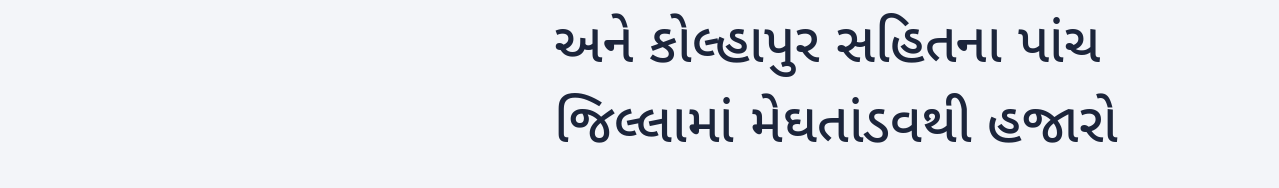અને કોલ્હાપુર સહિતના પાંચ જિલ્લામાં મેઘતાંડવથી હજારો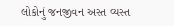લોકોનું જનજીવન અસ્ત વ્યસ્ત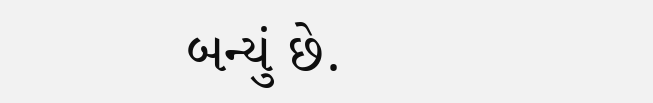બન્યું છે.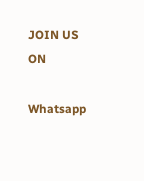JOIN US ON

Whatsapp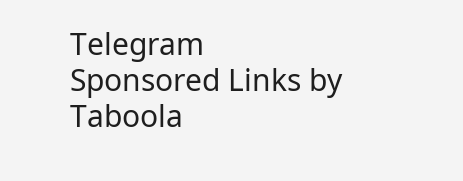Telegram
Sponsored Links by Taboola